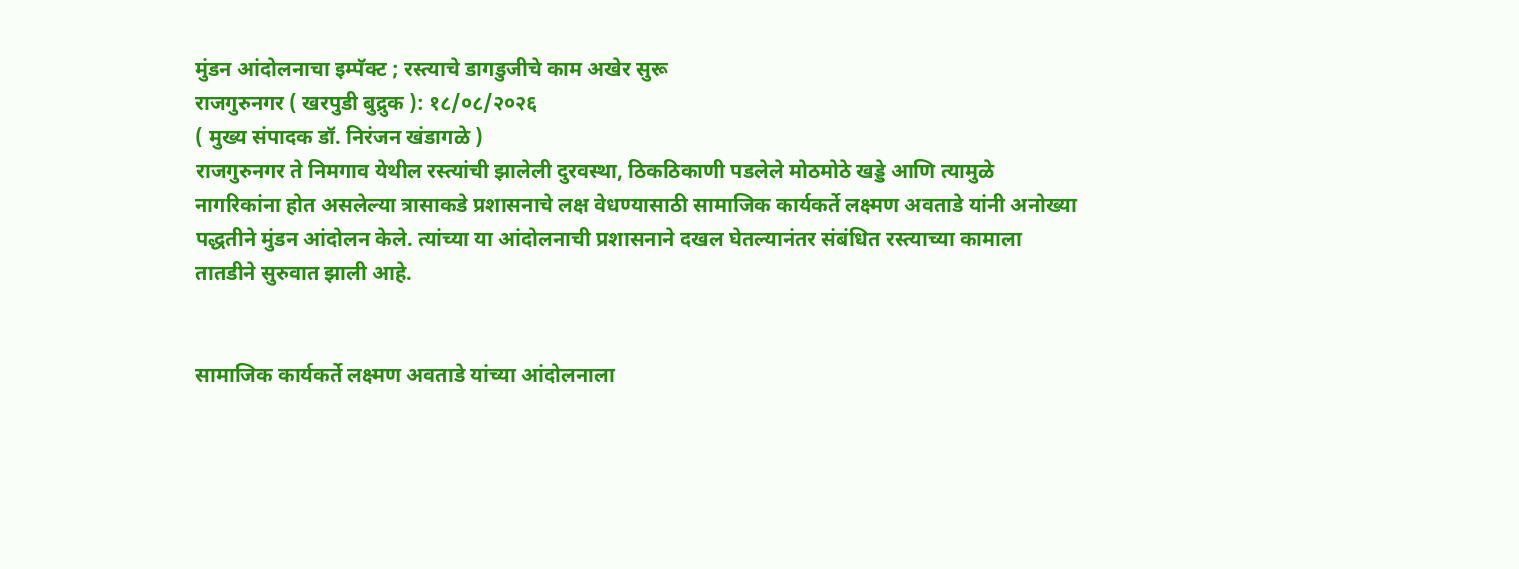मुंडन आंदोलनाचा इम्पॅक्ट ; रस्त्याचे डागडुजीचे काम अखेर सुरू
राजगुरुनगर ( खरपुडी बुद्रुक ): १८/०८/२०२६
( मुख्य संपादक डॉ. निरंजन खंडागळे )
राजगुरुनगर ते निमगाव येथील रस्त्यांची झालेली दुरवस्था, ठिकठिकाणी पडलेले मोठमोठे खड्डे आणि त्यामुळे नागरिकांना होत असलेल्या त्रासाकडे प्रशासनाचे लक्ष वेधण्यासाठी सामाजिक कार्यकर्ते लक्ष्मण अवताडे यांनी अनोख्या पद्धतीने मुंडन आंदोलन केले. त्यांच्या या आंदोलनाची प्रशासनाने दखल घेतल्यानंतर संबंधित रस्त्याच्या कामाला तातडीने सुरुवात झाली आहे.


सामाजिक कार्यकर्ते लक्ष्मण अवताडे यांच्या आंदोलनाला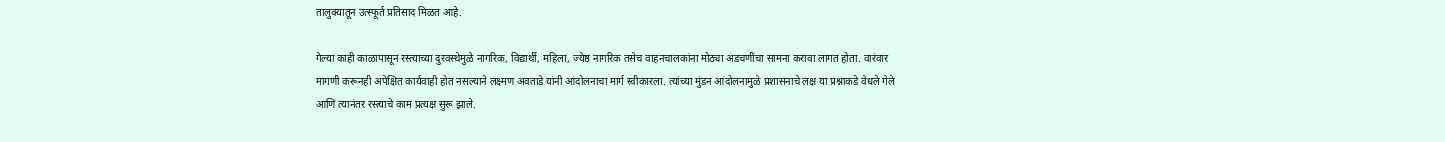तालुक्यातून उत्स्फूर्त प्रतिसाद मिळत आहे.

गेल्या काही काळापासून रस्त्याच्या दुरवस्थेमुळे नागरिक, विद्यार्थी, महिला, ज्येष्ठ नागरिक तसेच वाहनचालकांना मोठ्या अडचणींचा सामना करावा लागत होता. वारंवार मागणी करूनही अपेक्षित कार्यवाही होत नसल्याने लक्ष्मण अवताडे यांनी आंदोलनाचा मार्ग स्वीकारला. त्यांच्या मुंडन आंदोलनामुळे प्रशासनाचे लक्ष या प्रश्नाकडे वेधले गेले आणि त्यानंतर रस्त्याचे काम प्रत्यक्ष सुरू झाले.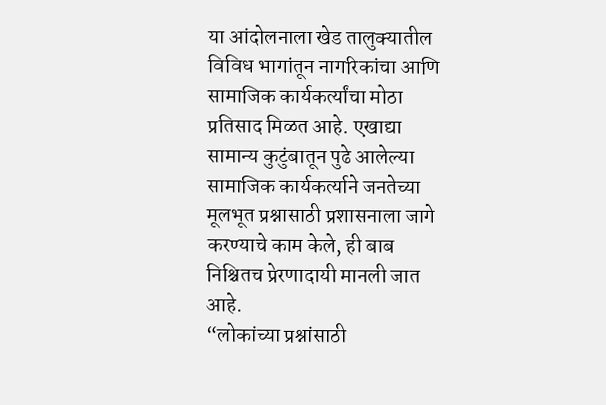या आंदोलनाला खेड तालुक्यातील विविध भागांतून नागरिकांचा आणि सामाजिक कार्यकर्त्यांचा मोठा प्रतिसाद मिळत आहे. एखाद्या सामान्य कुटुंबातून पुढे आलेल्या सामाजिक कार्यकर्त्याने जनतेच्या मूलभूत प्रश्नासाठी प्रशासनाला जागे करण्याचे काम केले, ही बाब निश्चितच प्रेरणादायी मानली जात आहे.
“लोकांच्या प्रश्नांसाठी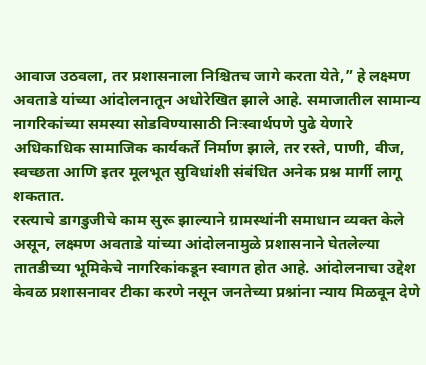आवाज उठवला, तर प्रशासनाला निश्चितच जागे करता येते,” हे लक्ष्मण अवताडे यांच्या आंदोलनातून अधोरेखित झाले आहे. समाजातील सामान्य नागरिकांच्या समस्या सोडविण्यासाठी निःस्वार्थपणे पुढे येणारे अधिकाधिक सामाजिक कार्यकर्ते निर्माण झाले, तर रस्ते, पाणी, वीज, स्वच्छता आणि इतर मूलभूत सुविधांशी संबंधित अनेक प्रश्न मार्गी लागू शकतात.
रस्त्याचे डागडुजीचे काम सुरू झाल्याने ग्रामस्थांनी समाधान व्यक्त केले असून, लक्ष्मण अवताडे यांच्या आंदोलनामुळे प्रशासनाने घेतलेल्या तातडीच्या भूमिकेचे नागरिकांकडून स्वागत होत आहे. आंदोलनाचा उद्देश केवळ प्रशासनावर टीका करणे नसून जनतेच्या प्रश्नांना न्याय मिळवून देणे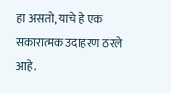हा असतो, याचे हे एक सकारात्मक उदाहरण ठरले आहे.